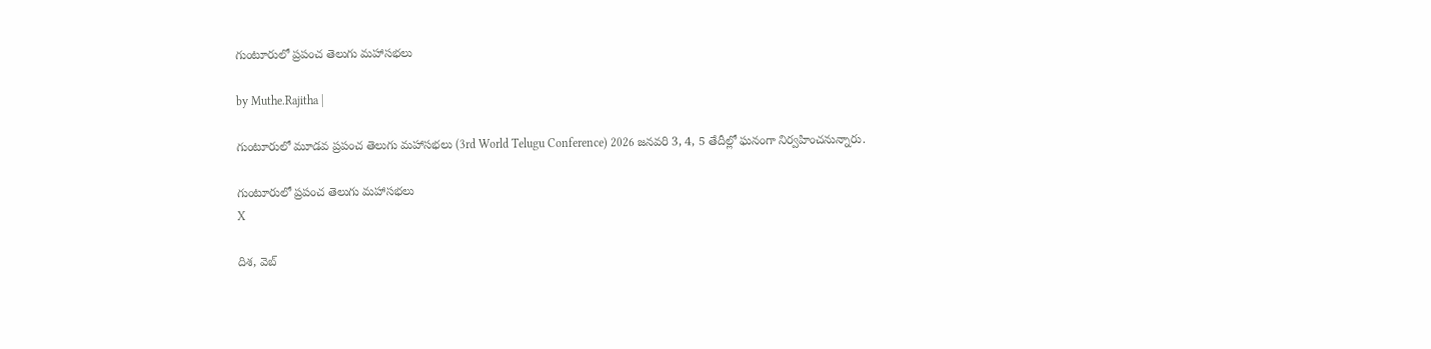గుంటూరులో ప్రపంచ తెలుగు మహాసభలు

by Muthe.Rajitha |

గుంటూరులో మూడవ ప్రపంచ తెలుగు మహాసభలు (3rd World Telugu Conference) 2026 జనవరి 3, 4, 5 తేదీల్లో ఘనంగా నిర్వహించనున్నారు.

గుంటూరులో ప్రపంచ తెలుగు మహాసభలు
X

దిశ, వెబ్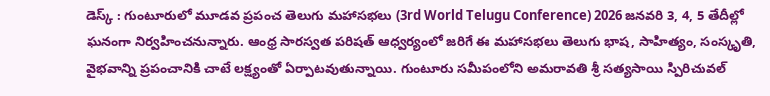డెస్క్ : గుంటూరులో మూడవ ప్రపంచ తెలుగు మహాసభలు (3rd World Telugu Conference) 2026 జనవరి 3, 4, 5 తేదీల్లో ఘనంగా నిర్వహించనున్నారు. ఆంధ్ర సారస్వత పరిషత్ ఆధ్వర్యంలో జరిగే ఈ మహాసభలు తెలుగు భాష, సాహిత్యం, సంస్కృతి, వైభవాన్ని ప్రపంచానికి చాటే లక్ష్యంతో ఏర్పాటవుతున్నాయి. గుంటూరు సమీపంలోని అమరావతి శ్రీ సత్యసాయి స్పిరిచువల్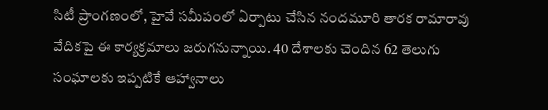సిటీ ప్రాంగణంలో, హైవే సమీపంలో ఏర్పాటు చేసిన నందమూరి తారక రామారావు వేదికపై ఈ కార్యక్రమాలు జరుగనున్నాయి. 40 దేశాలకు చెందిన 62 తెలుగు సంఘాలకు ఇప్పటికే ఆహ్వానాలు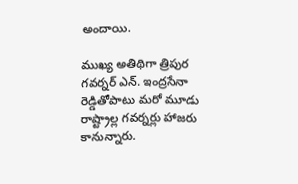అందాయి.

ముఖ్య అతిథిగా త్రిపుర గవర్నర్ ఎన్. ఇంద్రసేనా రెడ్డితోపాటు మరో మూడు రాష్ట్రాల్ల గవర్నర్లు హాజరు కానున్నారు.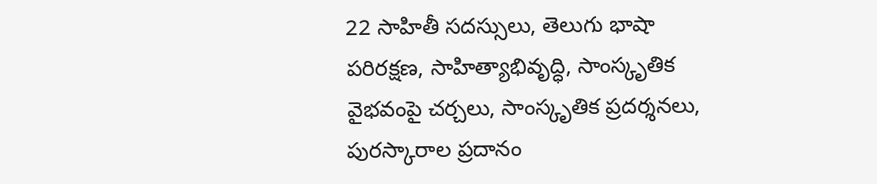22 సాహితీ సదస్సులు, తెలుగు భాషా పరిరక్షణ, సాహిత్యాభివృద్ధి, సాంస్కృతిక వైభవంపై చర్చలు, సాంస్కృతిక ప్రదర్శనలు, పురస్కారాల ప్రదానం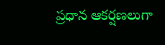ప్రధాన ఆకర్షణలుగా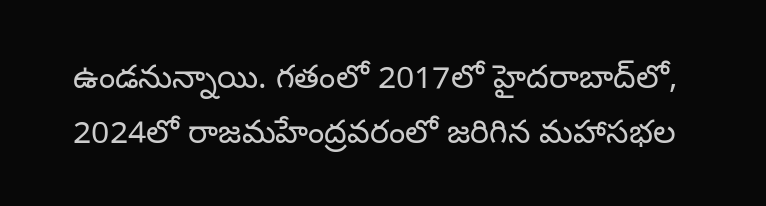ఉండనున్నాయి. గతంలో 2017లో హైదరాబాద్‌లో, 2024లో రాజమహేంద్రవరంలో జరిగిన మహాసభల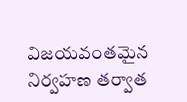విజయవంతమైన నిర్వహణ తర్వాత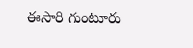ఈసారి గుంటూరు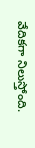వేదికగా నిలుస్తోంది.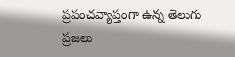ప్రపంచవ్యాప్తంగా ఉన్న తెలుగు ప్రజలు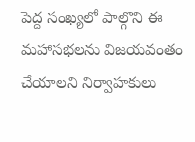పెద్ద సంఖ్యలో పాల్గొని ఈ మహాసభలను విజయవంతం చేయాలని నిర్వాహకులు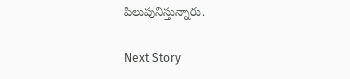పిలుపునిస్తున్నారు.

Next Story